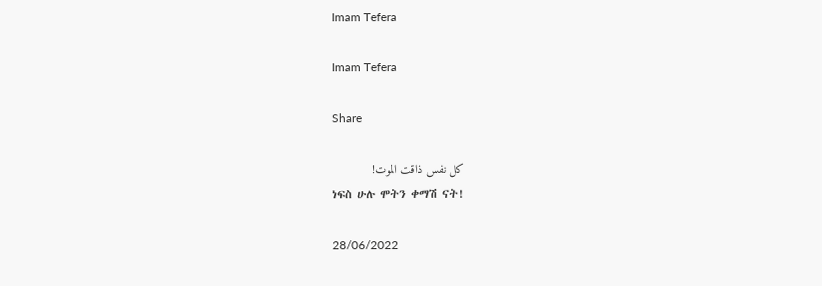Imam Tefera

Imam Tefera

Share

كل نفس ذاقت الموت!
ነፍስ ሁሉ ሞትን ቀማሽ ናት!

28/06/2022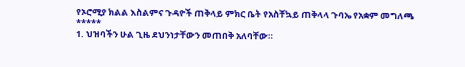የኦሮሚያ ክልል እስልምና ጉዳዮች ጠቅላይ ምክር ቤት የአስቸኳይ ጠቅላላ ጉባኤ የአቋም መግለጫ
*****
1. ህዝባችን ሁል ጊዜ ደህንነታቸውን መጠበቅ አለባቸው።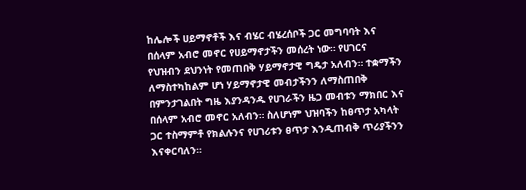ከሌሎች ሀይማኖቶች እና ብሄር ብሄረሰቦች ጋር መግባባት እና በሰላም አብሮ መኖር የሀይማኖታችን መሰረት ነው። የሀገርና የህዝብን ደህንነት የመጠበቅ ሃይማኖታዊ ግዴታ አለብን። ተቋማችን ለማስተካከልም ሆነ ሃይማኖታዊ መብታችንን ለማስጠበቅ በምንታገልበት ግዜ እያንዳንዱ የሀገራችን ዜጋ መብቱን ማክበር እና በሰላም አብሮ መኖር አለብን። ስለሆነም ህዝባችን ከፀጥታ አካላት ጋር ተስማምቶ የክልሉንና የሀገሪቱን ፀጥታ እንዲጠብቅ ጥሪያችንን እናቀርባለን።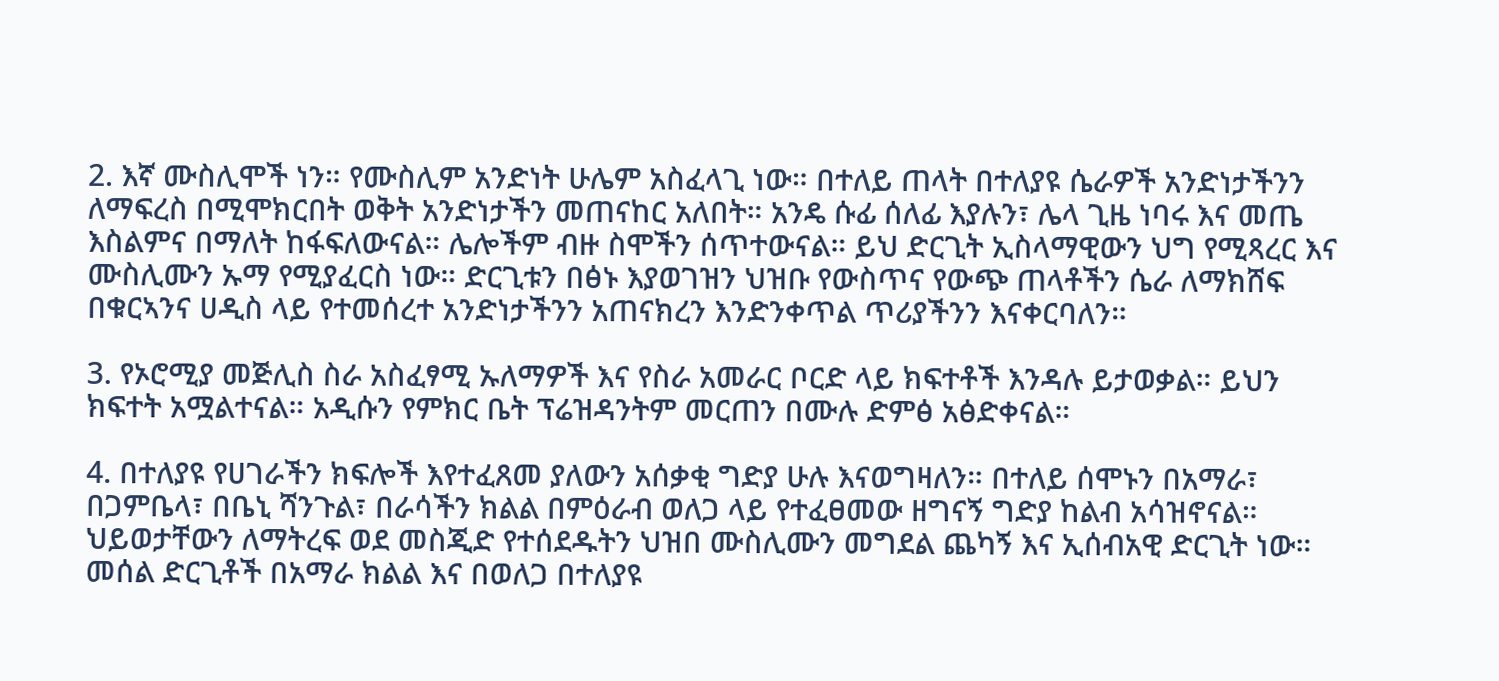2. እኛ ሙስሊሞች ነን። የሙስሊም አንድነት ሁሌም አስፈላጊ ነው። በተለይ ጠላት በተለያዩ ሴራዎች አንድነታችንን ለማፍረስ በሚሞክርበት ወቅት አንድነታችን መጠናከር አለበት። አንዴ ሱፊ ሰለፊ እያሉን፣ ሌላ ጊዜ ነባሩ እና መጤ እስልምና በማለት ከፋፍለውናል። ሌሎችም ብዙ ስሞችን ሰጥተውናል። ይህ ድርጊት ኢስላማዊውን ህግ የሚጻረር እና ሙስሊሙን ኡማ የሚያፈርስ ነው። ድርጊቱን በፅኑ እያወገዝን ህዝቡ የውስጥና የውጭ ጠላቶችን ሴራ ለማክሸፍ በቁርኣንና ሀዲስ ላይ የተመሰረተ አንድነታችንን አጠናክረን እንድንቀጥል ጥሪያችንን እናቀርባለን።

3. የኦሮሚያ መጅሊስ ስራ አስፈፃሚ ኡለማዎች እና የስራ አመራር ቦርድ ላይ ክፍተቶች እንዳሉ ይታወቃል። ይህን ክፍተት አሟልተናል። አዲሱን የምክር ቤት ፕሬዝዳንትም መርጠን በሙሉ ድምፅ አፅድቀናል።

4. በተለያዩ የሀገራችን ክፍሎች እየተፈጸመ ያለውን አሰቃቂ ግድያ ሁሉ እናወግዛለን። በተለይ ሰሞኑን በአማራ፣ በጋምቤላ፣ በቤኒ ሻንጉል፣ በራሳችን ክልል በምዕራብ ወለጋ ላይ የተፈፀመው ዘግናኝ ግድያ ከልብ አሳዝኖናል። ህይወታቸውን ለማትረፍ ወደ መስጂድ የተሰደዱትን ህዝበ ሙስሊሙን መግደል ጨካኝ እና ኢሰብአዊ ድርጊት ነው። መሰል ድርጊቶች በአማራ ክልል እና በወለጋ በተለያዩ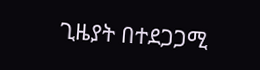ጊዜያት በተደጋጋሚ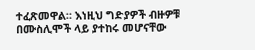ተፈጽመዋል። እነዚህ ግድያዎች ብዙዎቹ በሙስሊሞች ላይ ያተከሩ መሆናቸው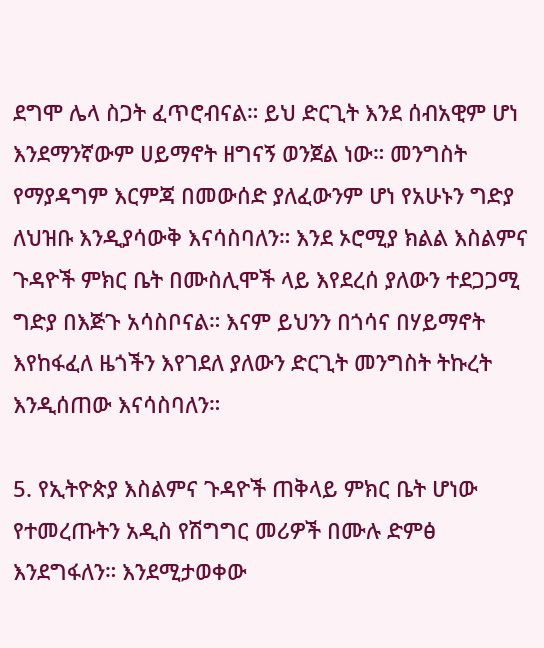ደግሞ ሌላ ስጋት ፈጥሮብናል። ይህ ድርጊት እንደ ሰብአዊም ሆነ እንደማንኛውም ሀይማኖት ዘግናኝ ወንጀል ነው። መንግስት የማያዳግም እርምጃ በመውሰድ ያለፈውንም ሆነ የአሁኑን ግድያ ለህዝቡ እንዲያሳውቅ እናሳስባለን። እንደ ኦሮሚያ ክልል እስልምና ጉዳዮች ምክር ቤት በሙስሊሞች ላይ እየደረሰ ያለውን ተደጋጋሚ ግድያ በእጅጉ አሳስቦናል። እናም ይህንን በጎሳና በሃይማኖት እየከፋፈለ ዜጎችን እየገደለ ያለውን ድርጊት መንግስት ትኩረት እንዲሰጠው እናሳስባለን።

5. የኢትዮጵያ እስልምና ጉዳዮች ጠቅላይ ምክር ቤት ሆነው የተመረጡትን አዲስ የሽግግር መሪዎች በሙሉ ድምፅ እንደግፋለን። እንደሚታወቀው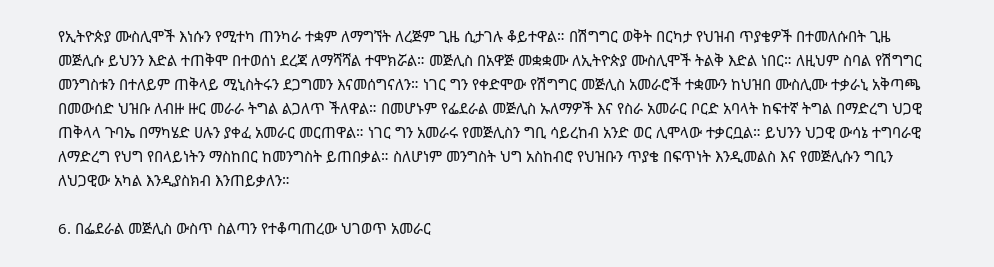የኢትዮጵያ ሙስሊሞች እነሱን የሚተካ ጠንካራ ተቋም ለማግኘት ለረጅም ጊዜ ሲታገሉ ቆይተዋል። በሽግግር ወቅት በርካታ የህዝብ ጥያቄዎች በተመለሱበት ጊዜ መጅሊሱ ይህንን እድል ተጠቅሞ በተወሰነ ደረጃ ለማሻሻል ተሞክሯል። መጅሊስ በአዋጅ መቋቋሙ ለኢትዮጵያ ሙስሊሞች ትልቅ እድል ነበር። ለዚህም ስባል የሽግግር መንግስቱን በተለይም ጠቅላይ ሚኒስትሩን ደጋግመን እናመሰግናለን። ነገር ግን የቀድሞው የሽግግር መጅሊስ አመራሮች ተቋሙን ከህዝበ ሙስሊሙ ተቃራኒ አቅጣጫ በመውሰድ ህዝቡ ለብዙ ዙር መራራ ትግል ልጋለጥ ችለዋል። በመሆኑም የፌደራል መጅሊስ ኡለማዎች እና የስራ አመራር ቦርድ አባላት ከፍተኛ ትግል በማድረግ ህጋዊ ጠቅላላ ጉባኤ በማካሄድ ሀሉን ያቀፈ አመራር መርጠዋል። ነገር ግን አመራሩ የመጅሊስን ግቢ ሳይረከብ አንድ ወር ሊሞላው ተቃርቧል። ይህንን ህጋዊ ውሳኔ ተግባራዊ ለማድረግ የህግ የበላይነትን ማስከበር ከመንግስት ይጠበቃል። ስለሆነም መንግስት ህግ አስከብሮ የህዝቡን ጥያቄ በፍጥነት እንዲመልስ እና የመጅሊሱን ግቢን ለህጋዊው አካል እንዲያስክብ እንጠይቃለን።

6. በፌደራል መጅሊስ ውስጥ ስልጣን የተቆጣጠረው ህገወጥ አመራር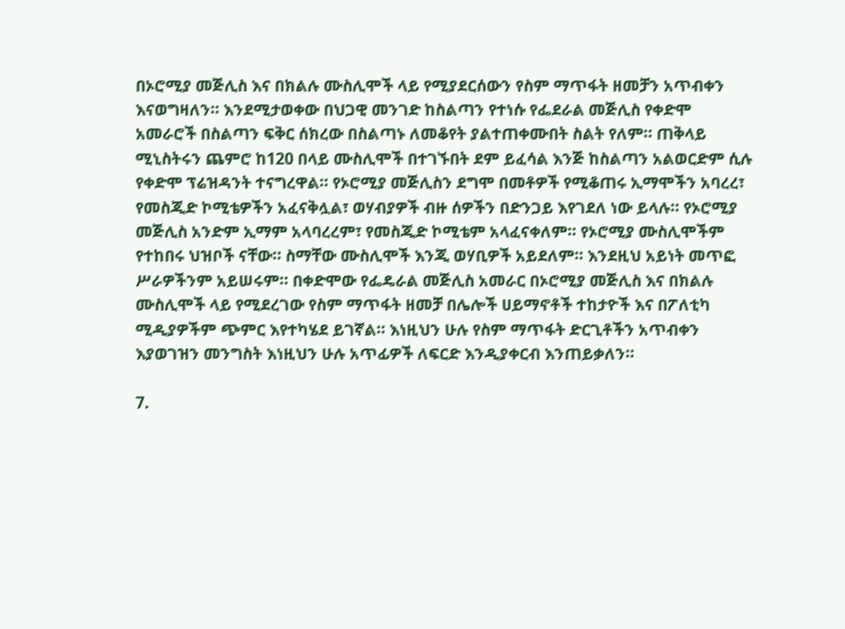በኦሮሚያ መጅሊስ እና በክልሉ ሙስሊሞች ላይ የሚያደርሰውን የስም ማጥፋት ዘመቻን አጥብቀን እናወግዛለን። እንደሚታወቀው በህጋዊ መንገድ ከስልጣን የተነሱ የፌደራል መጅሊስ የቀድሞ አመራሮች በስልጣን ፍቅር ሰክረው በስልጣኑ ለመቆየት ያልተጠቀሙበት ስልት የለም። ጠቅላይ ሚኒስትሩን ጨምሮ ከ120 በላይ ሙስሊሞች በተገኙበት ደም ይፈሳል እንጅ ከስልጣን አልወርድም ሲሉ የቀድሞ ፕሬዝዳንት ተናግረዋል። የኦሮሚያ መጅሊስን ደግሞ በመቶዎች የሚቆጠሩ ኢማሞችን አባረረ፣ የመስጂድ ኮሚቴዎችን አፈናቅሏል፣ ወሃብያዎች ብዙ ሰዎችን በድንጋይ እየገደለ ነው ይላሉ። የኦሮሚያ መጅሊስ አንድም ኢማም አላባረረም፣ የመስጂድ ኮሚቴም አላፈናቀለም። የኦሮሚያ ሙስሊሞችም የተከበሩ ህዝቦች ናቸው። ስማቸው ሙስሊሞች እንጂ ወሃቢዎች አይደለም። እንደዚህ አይነት መጥፎ ሥራዎችንም አይሠሩም። በቀድሞው የፌዴራል መጅሊስ አመራር በኦሮሚያ መጅሊስ እና በክልሉ ሙስሊሞች ላይ የሚደረገው የስም ማጥፋት ዘመቻ በሌሎች ሀይማኖቶች ተከታዮች እና በፖለቲካ ሚዲያዎችም ጭምር እየተካሄደ ይገኛል። እነዚህን ሁሉ የስም ማጥፋት ድርጊቶችን አጥብቀን እያወገዝን መንግስት እነዚህን ሁሉ አጥፊዎች ለፍርድ እንዲያቀርብ እንጠይቃለን።

7.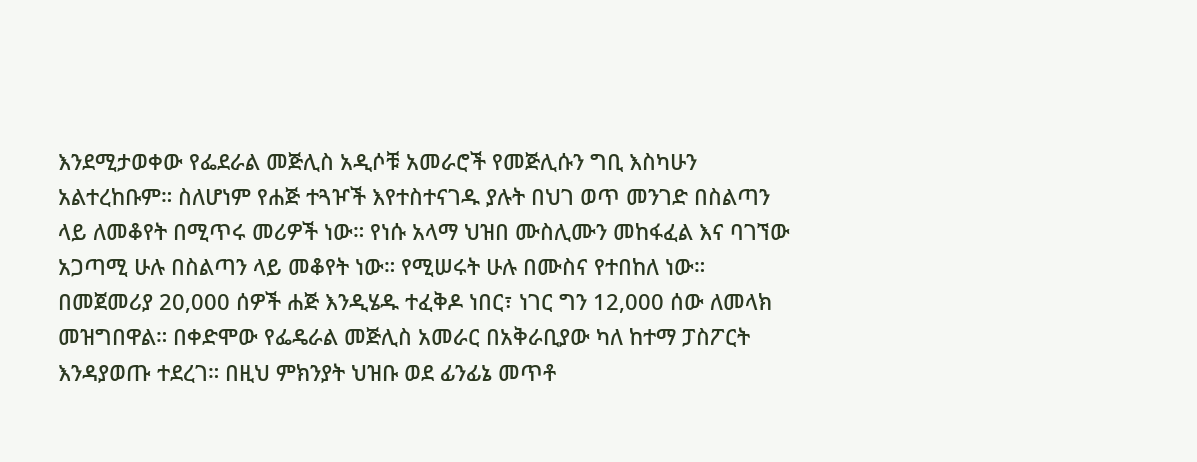እንደሚታወቀው የፌደራል መጅሊስ አዲሶቹ አመራሮች የመጅሊሱን ግቢ እስካሁን አልተረከቡም። ስለሆነም የሐጅ ተጓዦች እየተስተናገዱ ያሉት በህገ ወጥ መንገድ በስልጣን ላይ ለመቆየት በሚጥሩ መሪዎች ነው። የነሱ አላማ ህዝበ ሙስሊሙን መከፋፈል እና ባገኘው አጋጣሚ ሁሉ በስልጣን ላይ መቆየት ነው። የሚሠሩት ሁሉ በሙስና የተበከለ ነው። በመጀመሪያ 20,000 ሰዎች ሐጅ እንዲሄዱ ተፈቅዶ ነበር፣ ነገር ግን 12,000 ሰው ለመላክ መዝግበዋል። በቀድሞው የፌዴራል መጅሊስ አመራር በአቅራቢያው ካለ ከተማ ፓስፖርት እንዳያወጡ ተደረገ። በዚህ ምክንያት ህዝቡ ወደ ፊንፊኔ መጥቶ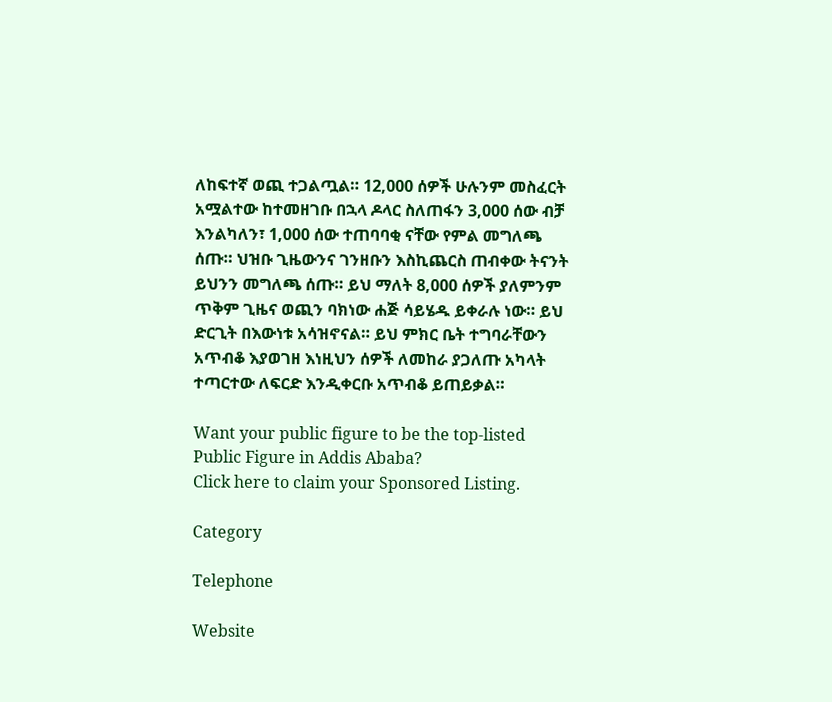ለከፍተኛ ወጪ ተጋልጧል። 12,000 ሰዎች ሁሉንም መስፈርት አሟልተው ከተመዘገቡ በኋላ ዶላር ስለጠፋን 3,000 ሰው ብቻ እንልካለን፣ 1,000 ሰው ተጠባባቂ ናቸው የምል መግለጫ ሰጡ። ህዝቡ ጊዜውንና ገንዘቡን እስኪጨርስ ጠብቀው ትናንት ይህንን መግለጫ ሰጡ። ይህ ማለት 8,000 ሰዎች ያለምንም ጥቅም ጊዜና ወጪን ባክነው ሐጅ ሳይሄዱ ይቀራሉ ነው። ይህ ድርጊት በእውነቱ አሳዝኖናል። ይህ ምክር ቤት ተግባራቸውን አጥብቆ እያወገዘ እነዚህን ሰዎች ለመከራ ያጋለጡ አካላት ተጣርተው ለፍርድ እንዲቀርቡ አጥብቆ ይጠይቃል።

Want your public figure to be the top-listed Public Figure in Addis Ababa?
Click here to claim your Sponsored Listing.

Category

Telephone

Website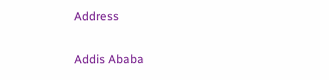Address


Addis Ababa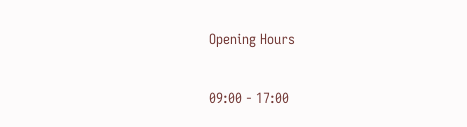Opening Hours

09:00 - 17:00